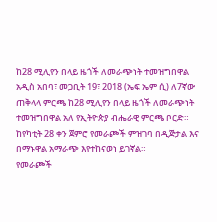ከ28 ሚሊየን በላይ ዜጎች ለመራጭነት ተመዝግበዋል
አዲስ አበባ፣ መጋቢት 19፣ 2018 (ኤፍ ኤም ሲ) ለ7ኛው ጠቅላላ ምርጫ ከ28 ሚሊየን በላይ ዜጎች ለመራጭነት ተመዝግበዋል አለ የኢትዮጵያ ብሔራዊ ምርጫ ቦርድ።
ከየካቲት 28 ቀን ጀምሮ የመራጮች ምዝገባ በዲጅታል እና በማኑዋል አማራጭ እየተከናወነ ይገኛል።
የመራጮች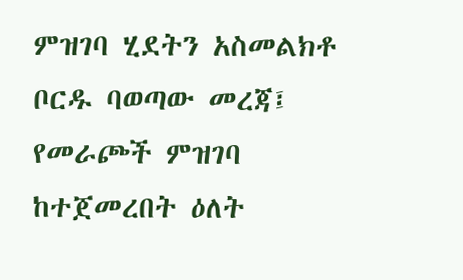ምዝገባ ሂደትን አስመልክቶ ቦርዱ ባወጣው መረጃ፤ የመራጮች ምዝገባ ከተጀመረበት ዕለት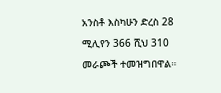አንስቶ እስካሁን ድረስ 28 ሚሊየን 366 ሺህ 310 መራጮች ተመዝግበዋል።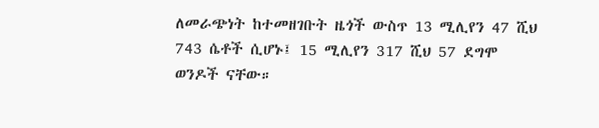ለመራጭነት ከተመዘገቡት ዜጎች ውስጥ 13 ሚሊየን 47 ሺህ 743 ሴቶች ሲሆኑ፤ 15 ሚሊየን 317 ሺህ 57 ደግሞ ወንዶች ናቸው።